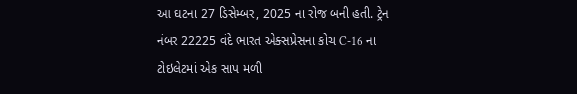આ ઘટના 27 ડિસેમ્બર, 2025 ના રોજ બની હતી. ટ્રેન નંબર 22225 વંદે ભારત એક્સપ્રેસના કોચ C-16 ના ટોઇલેટમાં એક સાપ મળી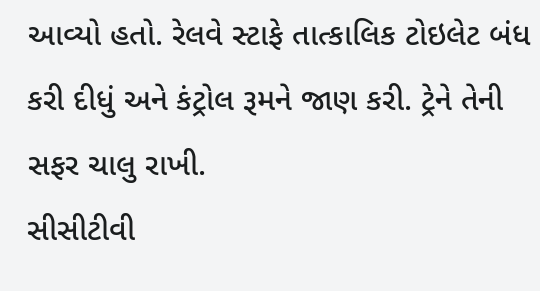આવ્યો હતો. રેલવે સ્ટાફે તાત્કાલિક ટોઇલેટ બંધ કરી દીધું અને કંટ્રોલ રૂમને જાણ કરી. ટ્રેને તેની સફર ચાલુ રાખી.
સીસીટીવી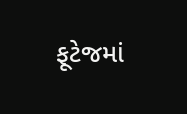ફૂટેજમાં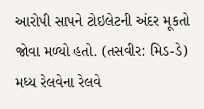આરોપી સાપને ટોઇલેટની અંદર મૂકતો જોવા મળ્યો હતો. (તસવીર: મિડ-ડે)
મધ્ય રેલવેના રેલવે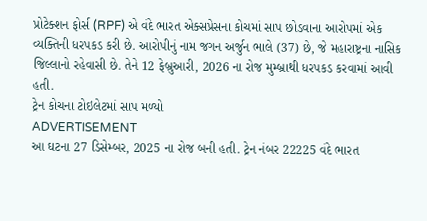પ્રોટેક્શન ફોર્સ (RPF) એ વંદે ભારત એક્સપ્રેસના કોચમાં સાપ છોડવાના આરોપમાં એક વ્યક્તિની ધરપકડ કરી છે. આરોપીનું નામ જગન અર્જુન ભાલે (37) છે, જે મહારાષ્ટ્રના નાસિક જિલ્લાનો રહેવાસી છે. તેને 12 ફેબ્રુઆરી, 2026 ના રોજ મુમ્બ્રાથી ધરપકડ કરવામાં આવી હતી.
ટ્રેન કોચના ટોઇલેટમાં સાપ મળ્યો
ADVERTISEMENT
આ ઘટના 27 ડિસેમ્બર, 2025 ના રોજ બની હતી. ટ્રેન નંબર 22225 વંદે ભારત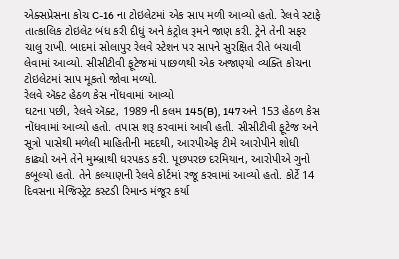એક્સપ્રેસના કોચ C-16 ના ટોઇલેટમાં એક સાપ મળી આવ્યો હતો. રેલવે સ્ટાફે તાત્કાલિક ટોઇલેટ બંધ કરી દીધું અને કંટ્રોલ રૂમને જાણ કરી. ટ્રેને તેની સફર ચાલુ રાખી. બાદમાં સોલાપુર રેલવે સ્ટેશન પર સાપને સુરક્ષિત રીતે બચાવી લેવામાં આવ્યો. સીસીટીવી ફૂટેજમાં પાછળથી એક અજાણ્યો વ્યક્તિ કોચના ટોઇલેટમાં સાપ મૂકતો જોવા મળ્યો.
રેલવે ઍક્ટ હેઠળ કેસ નોંધવામાં આવ્યો
ઘટના પછી, રેલવે ઍક્ટ, 1989 ની કલમ 145(B), 147 અને 153 હેઠળ કેસ નોંધવામાં આવ્યો હતો. તપાસ શરૂ કરવામાં આવી હતી. સીસીટીવી ફૂટેજ અને સૂત્રો પાસેથી મળેલી માહિતીની મદદથી, આરપીએફ ટીમે આરોપીને શોધી કાઢ્યો અને તેને મુમ્બ્રાથી ધરપકડ કરી. પૂછપરછ દરમિયાન, આરોપીએ ગુનો કબૂલ્યો હતો. તેને કલ્યાણની રેલવે કોર્ટમાં રજૂ કરવામાં આવ્યો હતો. કોર્ટે 14 દિવસના મેજિસ્ટ્રેટ કસ્ટડી રિમાન્ડ મંજૂર કર્યા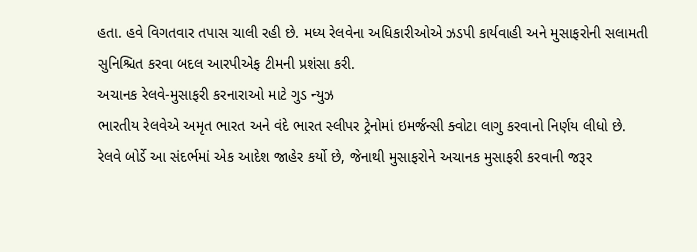હતા. હવે વિગતવાર તપાસ ચાલી રહી છે. મધ્ય રેલવેના અધિકારીઓએ ઝડપી કાર્યવાહી અને મુસાફરોની સલામતી સુનિશ્ચિત કરવા બદલ આરપીએફ ટીમની પ્રશંસા કરી.
અચાનક રેલવે-મુસાફરી કરનારાઓ માટે ગુડ ન્યુઝ
ભારતીય રેલવેએ અમૃત ભારત અને વંદે ભારત સ્લીપર ટ્રેનોમાં ઇમર્જન્સી ક્વોટા લાગુ કરવાનો નિર્ણય લીધો છે. રેલવે બોર્ડે આ સંદર્ભમાં એક આદેશ જાહેર કર્યો છે, જેનાથી મુસાફરોને અચાનક મુસાફરી કરવાની જરૂર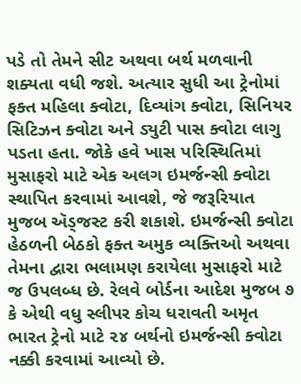પડે તો તેમને સીટ અથવા બર્થ મળવાની શક્યતા વધી જશે. અત્યાર સુધી આ ટ્રેનોમાં ફક્ત મહિલા ક્વોટા, દિવ્યાંગ ક્વોટા, સિનિયર સિટિઝન ક્વોટા અને ડ્યુટી પાસ ક્વોટા લાગુ પડતા હતા. જોકે હવે ખાસ પરિસ્થિતિમાં મુસાફરો માટે એક અલગ ઇમર્જન્સી ક્વોટા સ્થાપિત કરવામાં આવશે, જે જરૂરિયાત મુજબ ઍડ્જસ્ટ કરી શકાશે. ઇમર્જન્સી ક્વોટા હેઠળની બેઠકો ફક્ત અમુક વ્યક્તિઓ અથવા તેમના દ્વારા ભલામણ કરાયેલા મુસાફરો માટે જ ઉપલબ્ધ છે. રેલવે બોર્ડના આદેશ મુજબ ૭ કે એથી વધુ સ્લીપર કોચ ધરાવતી અમૃત ભારત ટ્રેનો માટે ૨૪ બર્થનો ઇમર્જન્સી ક્વોટા નક્કી કરવામાં આવ્યો છે.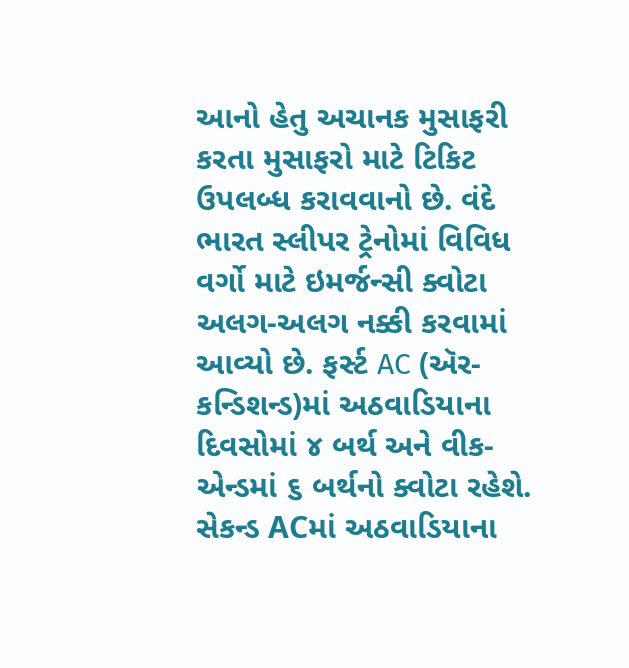આનો હેતુ અચાનક મુસાફરી કરતા મુસાફરો માટે ટિકિટ ઉપલબ્ધ કરાવવાનો છે. વંદે ભારત સ્લીપર ટ્રેનોમાં વિવિધ વર્ગો માટે ઇમર્જન્સી ક્વોટા અલગ-અલગ નક્કી કરવામાં આવ્યો છે. ફર્સ્ટ AC (ઍર-કન્ડિશન્ડ)માં અઠવાડિયાના દિવસોમાં ૪ બર્થ અને વીક-એન્ડમાં ૬ બર્થનો ક્વોટા રહેશે. સેકન્ડ ACમાં અઠવાડિયાના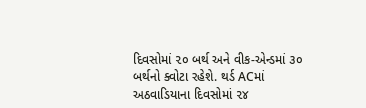દિવસોમાં ૨૦ બર્થ અને વીક-એન્ડમાં ૩૦ બર્થનો ક્વોટા રહેશે. થર્ડ ACમાં અઠવાડિયાના દિવસોમાં ૨૪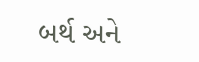બર્થ અને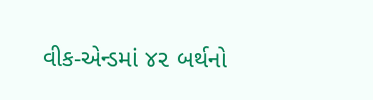વીક-એન્ડમાં ૪૨ બર્થનો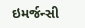ઇમર્જન્સી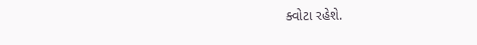ક્વોટા રહેશે.